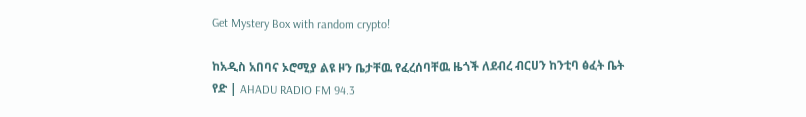Get Mystery Box with random crypto!

ከአዲስ አበባና ኦሮሚያ ልዩ ዞን ቤታቸዉ የፈረሰባቸዉ ዜጎች ለደብረ ብርሀን ከንቲባ ፅፈት ቤት የድ | AHADU RADIO FM 94.3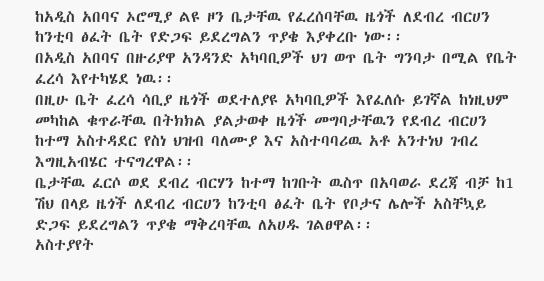ከአዲስ አበባና ኦሮሚያ ልዩ ዞን ቤታቸዉ የፈረሰባቸዉ ዜጎች ለደብረ ብርሀን ከንቲባ ፅፈት ቤት የድጋፍ ይደረግልን ጥያቄ እያቀረቡ ነው፡፡
በአዲስ አበባና በዙሪያዋ አንዳንድ አካባቢዎች ህገ ወጥ ቤት ግንባታ በሚል የቤት ፈረሳ እየተካሄደ ነዉ፡፡
በዚሁ ቤት ፈረሳ ሳቢያ ዜጎች ወደተለያዩ አካባቢዎች እየፈለሱ ይገኛል ከነዚህም መካከል ቁጥራቸዉ በትክክል ያልታወቀ ዜጎች መግባታቸዉን የደብረ ብርሀን ከተማ አስተዳደር የስነ ህዝብ ባለሙያ እና አስተባባሪዉ አቶ አንተነህ ገብረ እግዚአብሄር ተናግረዋል፡፡
ቤታቸዉ ፈርሶ ወደ ደብረ ብርሃን ከተማ ከገቡት ዉስጥ በአባወራ ደረጃ ብቻ ከ1 ሽህ በላይ ዜጎች ለደብረ ብርሀን ከንቲባ ፅፈት ቤት የቦታና ሌሎች አስቸኳይ ድጋፍ ይደረግልን ጥያቄ ማቅረባቸዉ ለአሀዱ ገልፀዋል፡፡
አስተያየት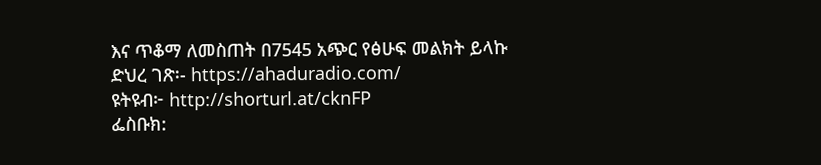እና ጥቆማ ለመስጠት በ7545 አጭር የፅሁፍ መልክት ይላኩ
ድህረ ገጽ፡- https://ahaduradio.com/
ዩትዩብ፦ http://shorturl.at/cknFP
ፌስቡክ: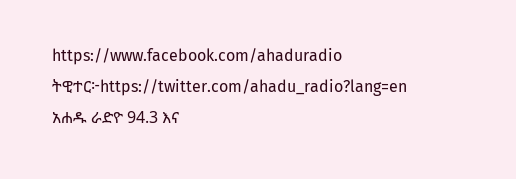https://www.facebook.com/ahaduradio
ትዊተር፦https://twitter.com/ahadu_radio?lang=en
አሐዱ ራድዮ 94.3 እና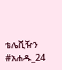ቴሌቪዥን #አሐዱ_24